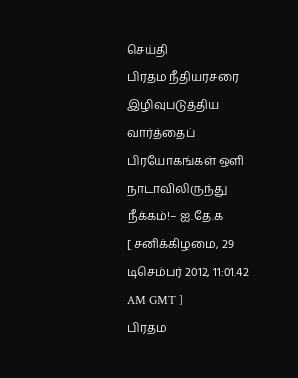செய்தி
பிரதம நீதியரசரை இழிவுபடுத்திய வார்த்தைப் பிரயோகங்கள் ஒளி நாடாவிலிருந்து நீக்கம்!– ஐ.தே.க
[ சனிக்கிழமை, 29 டிசெம்பர் 2012, 11:01.42 AM GMT ]
பிரதம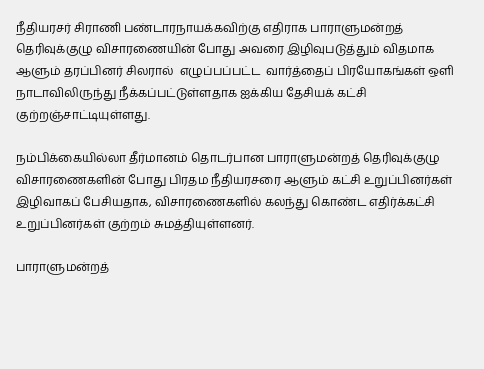நீதியரசர் சிராணி பண்டாரநாயக்கவிற்கு எதிராக பாராளுமன்றத் தெரிவுக்குழு விசாரணையின் போது அவரை இழிவுபடுத்தும் விதமாக ஆளும் தரப்பினர் சிலரால்  எழுப்பப்பட்ட  வார்த்தைப் பிரயோகங்கள் ஒளி நாடாவிலிருந்து நீக்கப்பட்டுள்ளதாக ஐக்கிய தேசியக் கட்சி குற்றஞ்சாட்டியுள்ளது.

நம்பிக்கையில்லா தீர்மானம் தொடர்பான பாராளுமன்றத் தெரிவுக்குழு விசாரணைகளின் போது பிரதம நீதியரசரை ஆளும் கட்சி உறுப்பினர்கள் இழிவாகப் பேசியதாக, விசாரணைகளில் கலந்து கொண்ட எதிர்க்கட்சி உறுப்பினர்கள் குற்றம் சுமத்தியுள்ளனர்.

பாராளுமன்றத்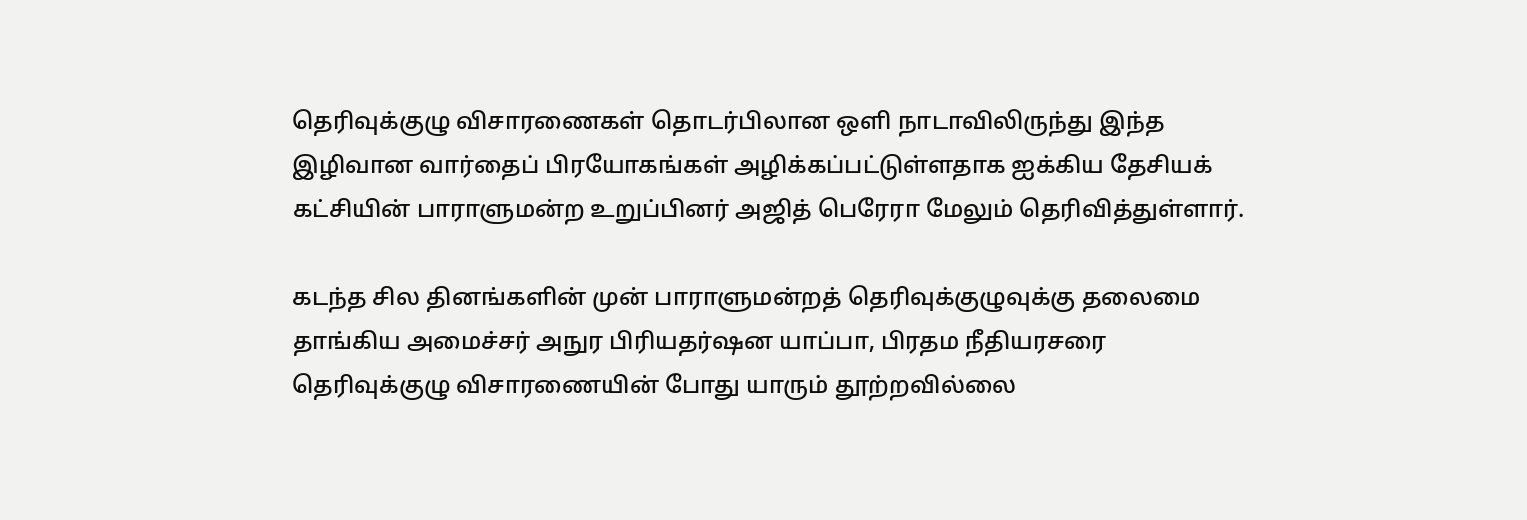தெரிவுக்குழு விசாரணைகள் தொடர்பிலான ஒளி நாடாவிலிருந்து இந்த இழிவான வார்தைப் பிரயோகங்கள் அழிக்கப்பட்டுள்ளதாக ஐக்கிய தேசியக் கட்சியின் பாராளுமன்ற உறுப்பினர் அஜித் பெரேரா மேலும் தெரிவித்துள்ளார்.

கடந்த சில தினங்களின் முன் பாராளுமன்றத் தெரிவுக்குழுவுக்கு தலைமை தாங்கிய அமைச்சர் அநுர பிரியதர்ஷன யாப்பா, பிரதம நீதியரசரை தெரிவுக்குழு விசாரணையின் போது யாரும் தூற்றவில்லை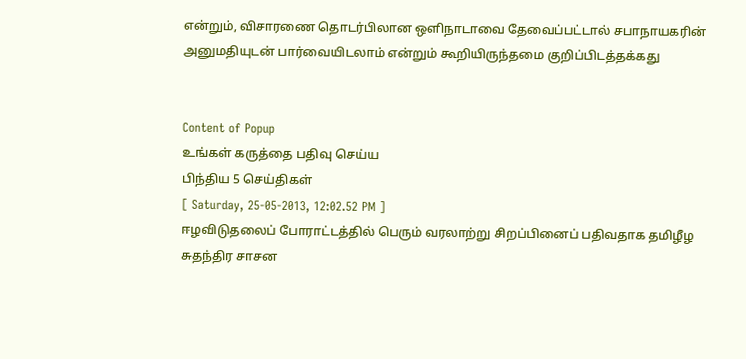என்றும், விசாரணை தொடர்பிலான ஒளிநாடாவை தேவைப்பட்டால் சபாநாயகரின் அனுமதியுடன் பார்வையிடலாம் என்றும் கூறியிருந்தமை குறிப்பிடத்தக்கது


Content of Popup
உங்கள் கருத்தை பதிவு செய்ய
பிந்திய 5 செய்திகள்
[ Saturday, 25-05-2013, 12:02.52 PM ]
ஈழவிடுதலைப் போராட்டத்தில் பெரும் வரலாற்று சிறப்பினைப் பதிவதாக தமிழீழ சுதந்திர சாசன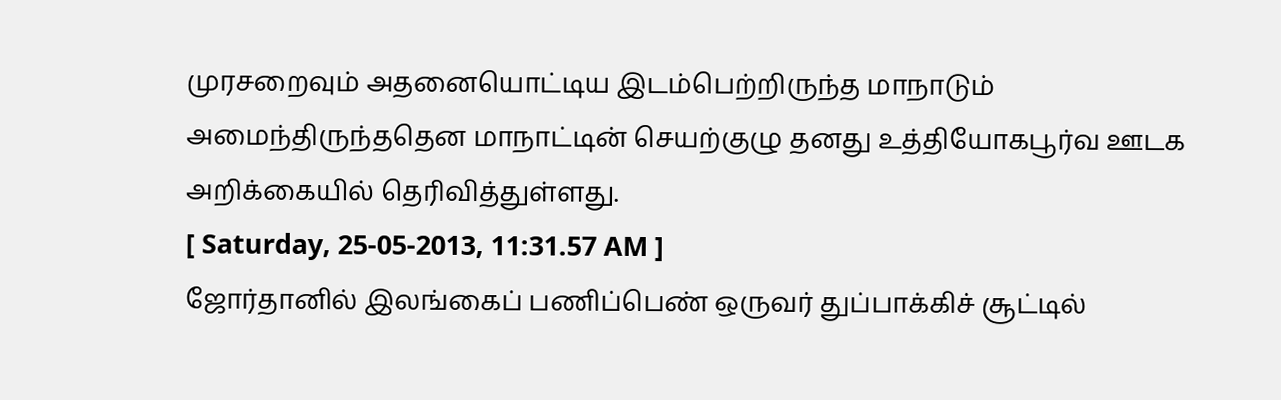முரசறைவும் அதனையொட்டிய இடம்பெற்றிருந்த மாநாடும் அமைந்திருந்ததென மாநாட்டின் செயற்குழு தனது உத்தியோகபூர்வ ஊடக அறிக்கையில் தெரிவித்துள்ளது.
[ Saturday, 25-05-2013, 11:31.57 AM ]
ஜோர்தானில் இலங்கைப் பணிப்பெண் ஒருவர் துப்பாக்கிச் சூட்டில்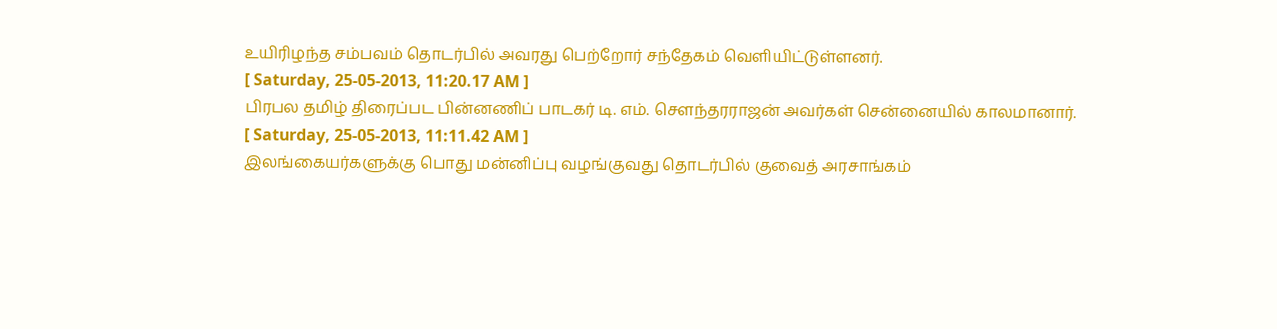உயிரிழந்த சம்பவம் தொடர்பில் அவரது பெற்றோர் சந்தேகம் வெளியிட்டுள்ளனர்.
[ Saturday, 25-05-2013, 11:20.17 AM ]
பிரபல தமிழ் திரைப்பட பின்னணிப் பாடகர் டி. எம். சௌந்தரராஜன் அவர்கள் சென்னையில் காலமானார்.
[ Saturday, 25-05-2013, 11:11.42 AM ]
இலங்கையர்களுக்கு பொது மன்னிப்பு வழங்குவது தொடர்பில் குவைத் அரசாங்கம்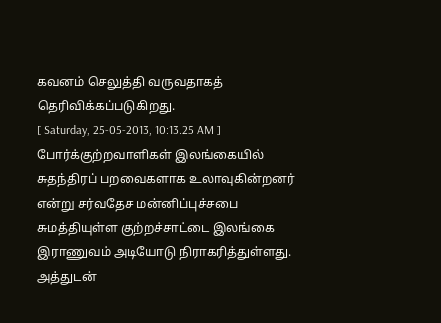கவனம் செலுத்தி வருவதாகத் தெரிவிக்கப்படுகிறது.
[ Saturday, 25-05-2013, 10:13.25 AM ]
போர்க்குற்றவாளிகள் இலங்கையில் சுதந்திரப் பறவைகளாக உலாவுகின்றனர் என்று சர்வதேச மன்னிப்புச்சபை சுமத்தியுள்ள குற்றச்சாட்டை இலங்கை இராணுவம் அடியோடு நிராகரித்துள்ளது. அத்துடன்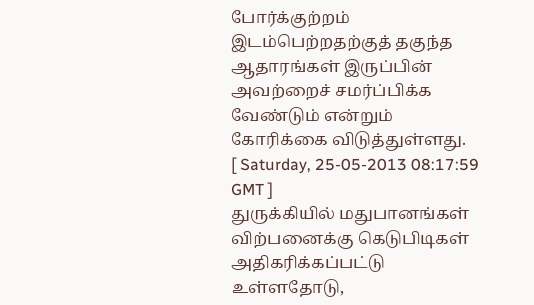போர்க்குற்றம் இடம்பெற்றதற்குத் தகுந்த ஆதாரங்கள் இருப்பின் அவற்றைச் சமர்ப்பிக்க வேண்டும் என்றும் கோரிக்கை விடுத்துள்ளது.
[ Saturday, 25-05-2013 08:17:59 GMT ]
துருக்கியில் மதுபானங்கள் விற்பனைக்கு கெடுபிடிகள் அதிகரிக்கப்பட்டு உள்ளதோடு,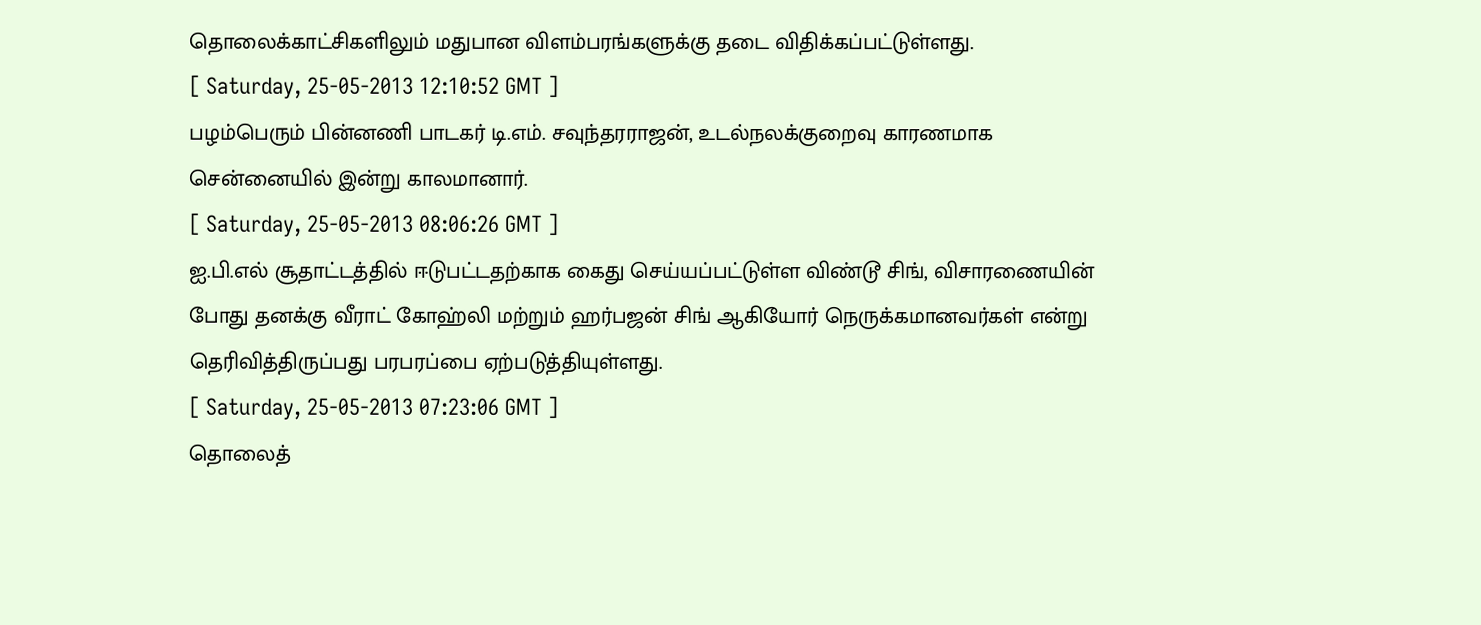தொலைக்காட்சிகளிலும் மதுபான விளம்பரங்களுக்கு தடை விதிக்கப்பட்டுள்ளது.
[ Saturday, 25-05-2013 12:10:52 GMT ]
பழம்பெரும் பின்னணி பாடகர் டி.எம். சவுந்தரராஜன், உடல்நலக்குறைவு காரணமாக சென்னையில் இன்று காலமானார்.
[ Saturday, 25-05-2013 08:06:26 GMT ]
ஐ.பி.எல் சூதாட்டத்தில் ஈடுபட்டதற்காக கைது செய்யப்பட்டுள்ள விண்டூ சிங், விசாரணையின் போது தனக்கு வீராட் கோஹ்லி மற்றும் ஹர்பஜன் சிங் ஆகியோர் நெருக்கமானவர்கள் என்று தெரிவித்திருப்பது பரபரப்பை ஏற்படுத்தியுள்ளது.
[ Saturday, 25-05-2013 07:23:06 GMT ]
தொலைத்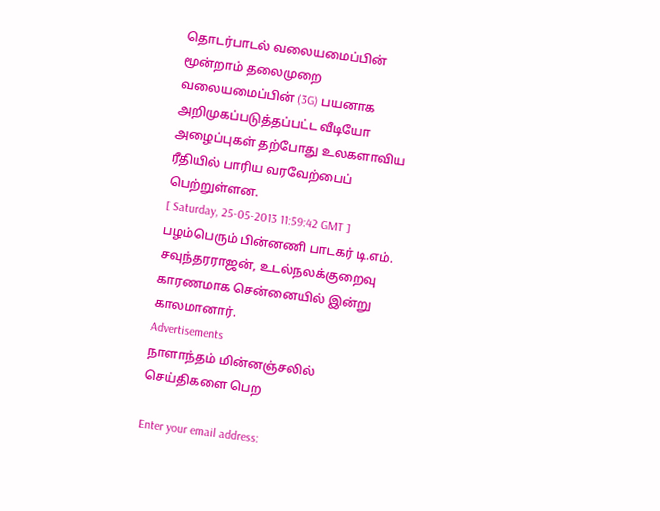தொடர்பாடல் வலையமைப்பின் மூன்றாம் தலைமுறை வலையமைப்பின் (3G) பயனாக அறிமுகப்படுத்தப்பட்ட வீடியோ அழைப்புகள் தற்போது உலகளாவிய ரீதியில் பாரிய வரவேற்பைப் பெற்றுள்ளன.
[ Saturday, 25-05-2013 11:59:42 GMT ]
பழம்பெரும் பின்னணி பாடகர் டி.எம். சவுந்தரராஜன், உடல்நலக்குறைவு காரணமாக சென்னையில் இன்று காலமானார்.
Advertisements
நாளாந்தம் மின்னஞ்சலில் செய்திகளை பெற

Enter your email address: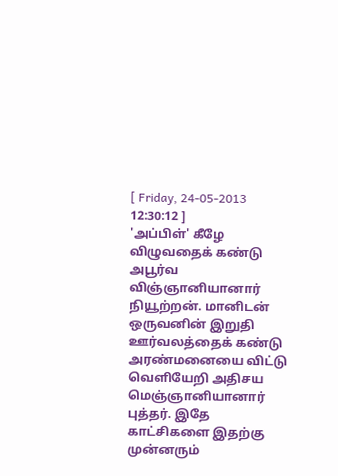[ Friday, 24-05-2013 12:30:12 ]
'அப்பிள்' கீழே விழுவதைக் கண்டு அபூர்வ விஞ்ஞானியானார் நியூற்றன். மானிடன் ஒருவனின் இறுதி ஊர்வலத்தைக் கண்டு அரண்மனையை விட்டு வெளியேறி அதிசய மெஞ்ஞானியானார் புத்தர். இதே காட்சிகளை இதற்கு முன்னரும்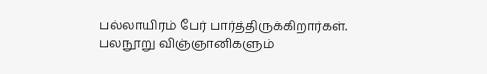பல்லாயிரம் பேர் பார்த்திருக்கிறார்கள். பலநூறு விஞ்ஞானிகளும்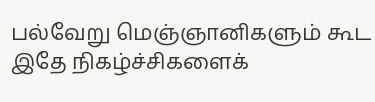பல்வேறு மெஞ்ஞானிகளும் கூட இதே நிகழ்ச்சிகளைக்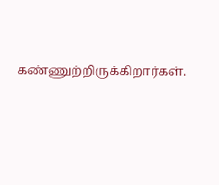கண்ணுற்றிருக்கிறார்கள்.